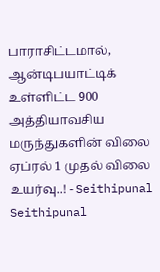பாராசிட்டமால், ஆன்டிபயாட்டிக் உள்ளிட்ட 900 அத்தியாவசிய மருந்துகளின் விலை ஏப்ரல் 1 முதல் விலை உயர்வு..! - Seithipunal
Seithipunal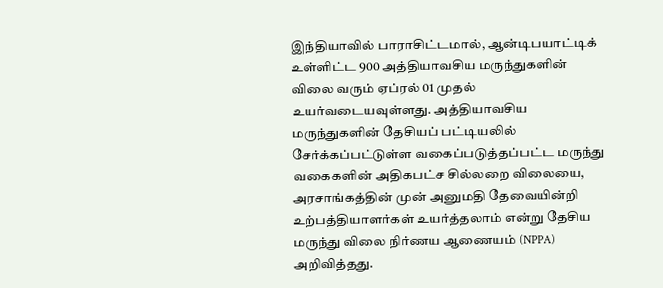இந்தியாவில் பாராசிட்டமால், ஆன்டிபயாட்டிக் உள்ளிட்ட 900 அத்தியாவசிய மருந்துகளின் விலை வரும் ஏப்ரல் 01 முதல் உயர்வடையவுள்ளது. அத்தியாவசிய மருந்துகளின் தேசியப் பட்டியலில் சேர்க்கப்பட்டுள்ள வகைப்படுத்தப்பட்ட மருந்து வகைகளின் அதிகபட்ச சில்லறை விலையை, அரசாங்கத்தின் முன் அனுமதி தேவையின்றி உற்பத்தியாளர்கள் உயர்த்தலாம் என்று தேசிய மருந்து விலை நிர்ணய ஆணையம் (NPPA) அறிவித்தது.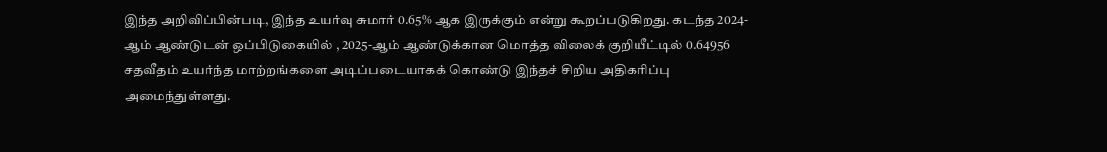இந்த அறிவிப்பின்படி, இந்த உயர்வு சுமார் 0.65% ஆக இருக்கும் என்று கூறப்படுகிறது. கடந்த 2024-ஆம் ஆண்டுடன் ஒப்பிடுகையில் , 2025-ஆம் ஆண்டுக்கான மொத்த விலைக் குறியீட்டில் 0.64956 சதவீதம் உயர்ந்த மாற்றங்களை அடிப்படையாகக் கொண்டு இந்தச் சிறிய அதிகரிப்பு அமைந்துள்ளது.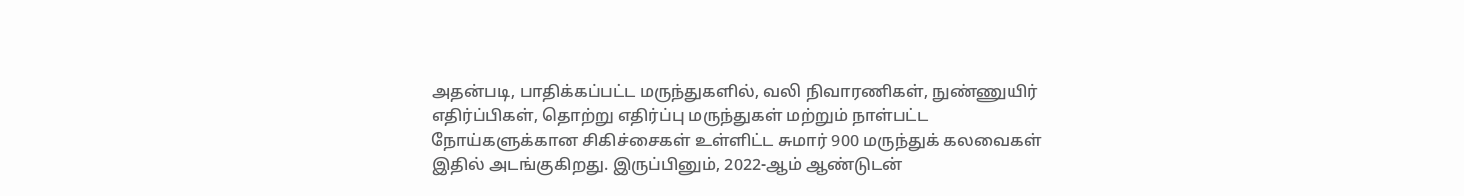அதன்படி, பாதிக்கப்பட்ட மருந்துகளில், வலி நிவாரணிகள், நுண்ணுயிர் எதிர்ப்பிகள், தொற்று எதிர்ப்பு மருந்துகள் மற்றும் நாள்பட்ட நோய்களுக்கான சிகிச்சைகள் உள்ளிட்ட சுமார் 900 மருந்துக் கலவைகள் இதில் அடங்குகிறது. இருப்பினும், 2022-ஆம் ஆண்டுடன்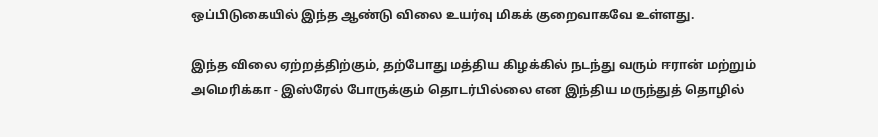ஒப்பிடுகையில் இந்த ஆண்டு விலை உயர்வு மிகக் குறைவாகவே உள்ளது.

இந்த விலை ஏற்றத்திற்கும், தற்போது மத்திய கிழக்கில் நடந்து வரும் ஈரான் மற்றும் அமெரிக்கா - இஸ்ரேல் போருக்கும் தொடர்பில்லை என இந்திய மருந்துத் தொழில்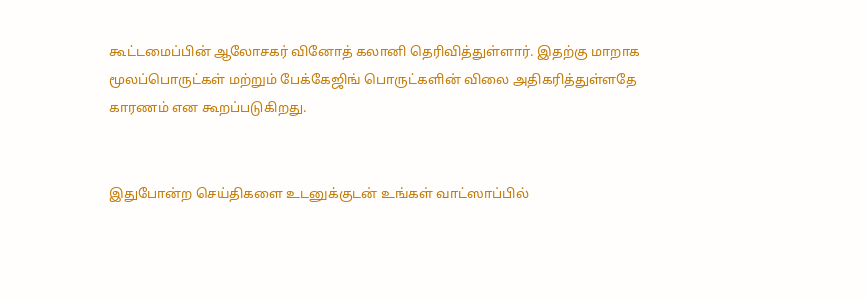கூட்டமைப்பின் ஆலோசகர் வினோத் கலானி தெரிவித்துள்ளார். இதற்கு மாறாக மூலப்பொருட்கள் மற்றும் பேக்கேஜிங் பொருட்களின் விலை அதிகரித்துள்ளதே காரணம் என கூறப்படுகிறது.


இதுபோன்ற செய்திகளை உடனுக்குடன் உங்கள் வாட்ஸாப்பில்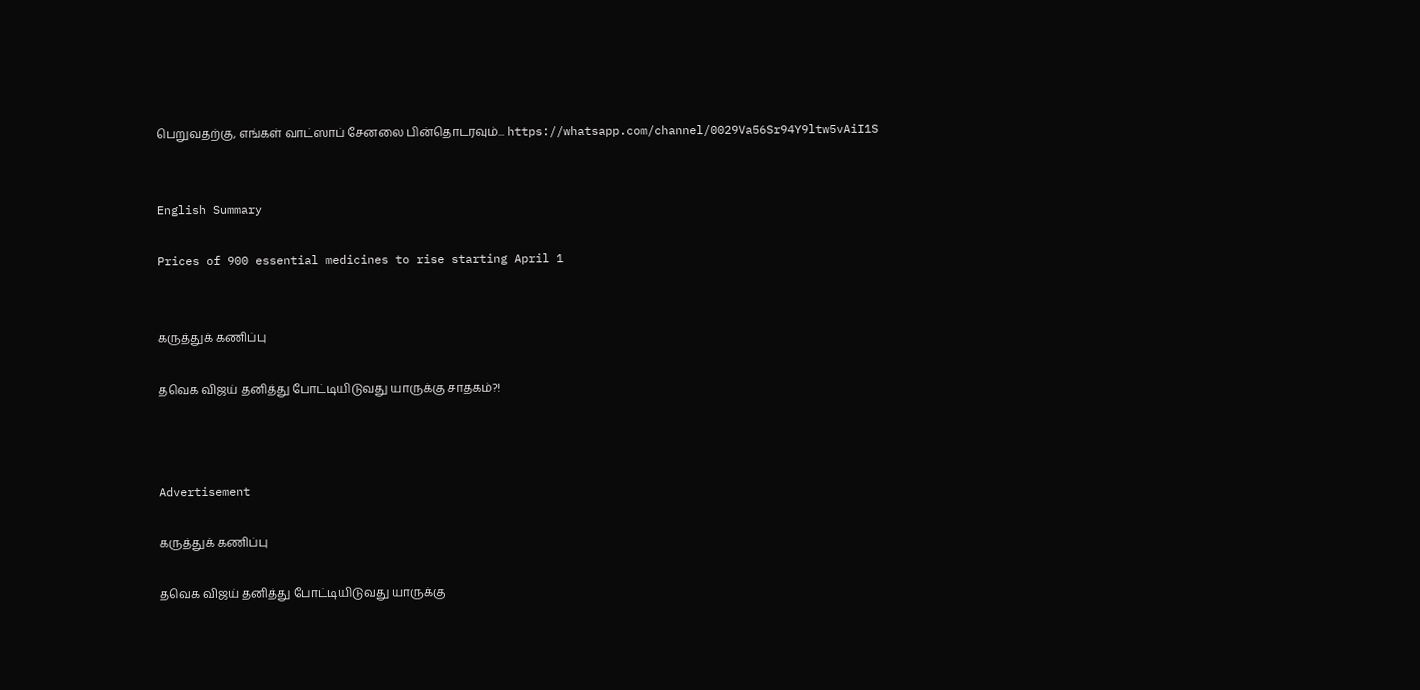பெறுவதற்கு, எங்கள் வாட்ஸாப் சேனலை பின்தொடரவும்... https://whatsapp.com/channel/0029Va56Sr94Y9ltw5vAiI1S


English Summary

Prices of 900 essential medicines to rise starting April 1


கருத்துக் கணிப்பு

தவெக விஜய் தனித்து போட்டியிடுவது யாருக்கு சாதகம்?!



Advertisement

கருத்துக் கணிப்பு

தவெக விஜய் தனித்து போட்டியிடுவது யாருக்கு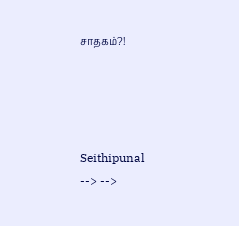சாதகம்?!




Seithipunal
--> -->